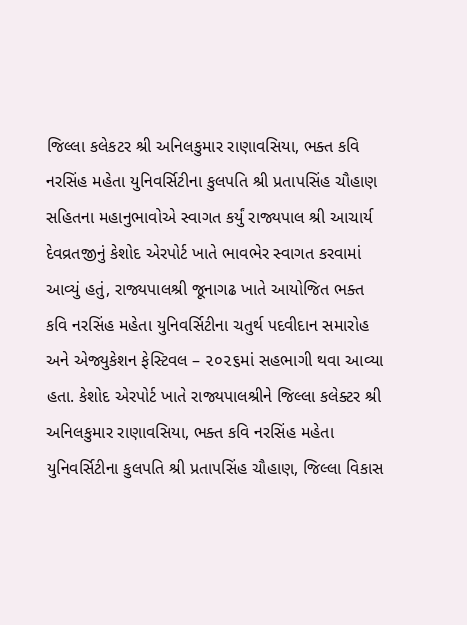જિલ્લા કલેકટર શ્રી અનિલકુમાર રાણાવસિયા, ભક્ત કવિ નરસિંહ મહેતા યુનિવર્સિટીના કુલપતિ શ્રી પ્રતાપસિંહ ચૌહાણ સહિતના મહાનુભાવોએ સ્વાગત કર્યું રાજ્યપાલ શ્રી આચાર્ય દેવવ્રતજીનું કેશોદ એરપોર્ટ ખાતે ભાવભેર સ્વાગત કરવામાં આવ્યું હતું, રાજ્યપાલશ્રી જૂનાગઢ ખાતે આયોજિત ભક્ત કવિ નરસિંહ મહેતા યુનિવર્સિટીના ચતુર્થ પદવીદાન સમારોહ અને એજ્યુકેશન ફેસ્ટિવલ – ૨૦૨૬માં સહભાગી થવા આવ્યા હતા. કેશોદ એરપોર્ટ ખાતે રાજ્યપાલશ્રીને જિલ્લા કલેક્ટર શ્રી અનિલકુમાર રાણાવસિયા, ભક્ત કવિ નરસિંહ મહેતા યુનિવર્સિટીના કુલપતિ શ્રી પ્રતાપસિંહ ચૌહાણ, જિલ્લા વિકાસ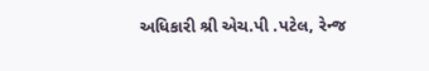અધિકારી શ્રી એચ.પી .પટેલ, રેન્જ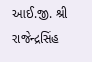આઈ.જી. શ્રી રાજેન્દ્રસિંહ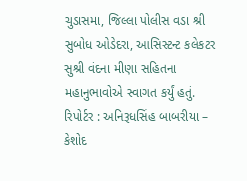ચુડાસમા, જિલ્લા પોલીસ વડા શ્રી સુબોધ ઓડેદરા, આસિસ્ટન્ટ કલેકટર સુશ્રી વંદના મીણા સહિતના મહાનુભાવોએ સ્વાગત કર્યું હતું.
રિપોર્ટર : અનિરૂધસિંહ બાબરીયા – કેશોદ